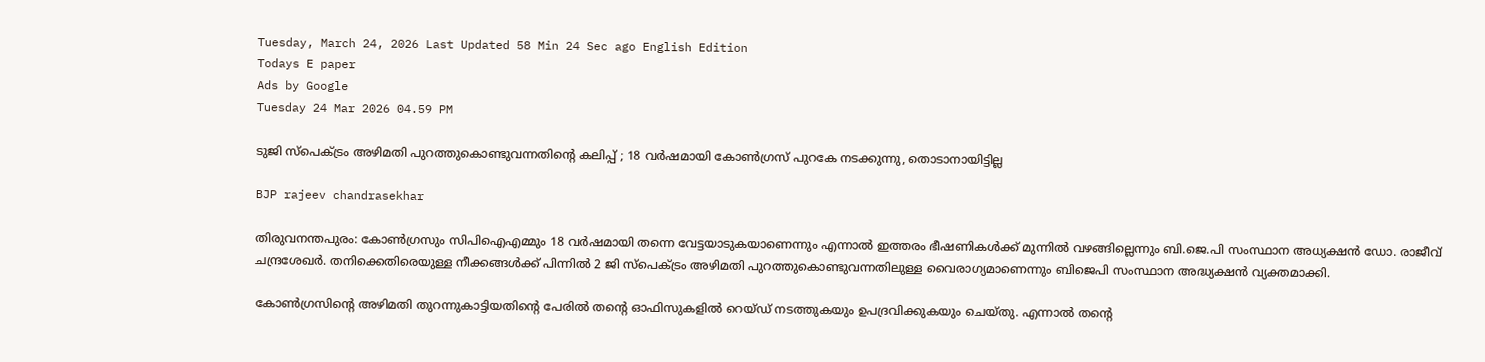Tuesday, March 24, 2026 Last Updated 58 Min 24 Sec ago English Edition
Todays E paper
Ads by Google
Tuesday 24 Mar 2026 04.59 PM

ടുജി സ്‌പെക്ട്രം അഴിമതി പുറത്തുകൊണ്ടുവന്നതിന്റെ കലിപ്പ് ; 18 വര്‍ഷമായി കോണ്‍ഗ്രസ് പുറകേ നടക്കുന്നു, തൊടാനായിട്ടില്ല

BJP rajeev chandrasekhar

തിരുവനന്തപുരം: കോണ്‍ഗ്രസും സിപിഐഎമ്മും 18 വര്‍ഷമായി തന്നെ വേട്ടയാടുകയാണെന്നും എന്നാല്‍ ഇത്തരം ഭീഷണികള്‍ക്ക് മുന്നില്‍ വഴങ്ങില്ലെന്നും ബി.ജെ.പി സംസ്ഥാന അധ്യക്ഷന്‍ ഡോ. രാജീവ് ചന്ദ്രശേഖര്‍. തനിക്കെതിരെയുള്ള നീക്കങ്ങള്‍ക്ക് പിന്നില്‍ 2 ജി സ്‌പെക്ട്രം അഴിമതി പുറത്തുകൊണ്ടുവന്നതിലുള്ള വൈരാഗ്യമാണെന്നും ബിജെപി സംസ്ഥാന അദ്ധ്യക്ഷന്‍ വ്യക്തമാക്കി.

കോണ്‍ഗ്രസിന്റെ അഴിമതി തുറന്നുകാട്ടിയതിന്റെ പേരില്‍ തന്റെ ഓഫിസുകളില്‍ റെയ്ഡ് നടത്തുകയും ഉപദ്രവിക്കുകയും ചെയ്തു. എന്നാല്‍ തന്റെ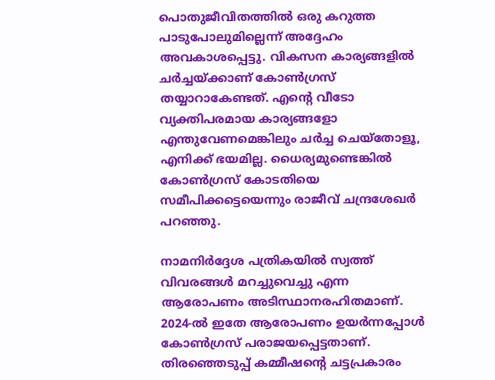പൊതുജീവിതത്തില്‍ ഒരു കറുത്ത പാടുപോലുമില്ലെന്ന് അദ്ദേഹം അവകാശപ്പെട്ടു. വികസന കാര്യങ്ങളില്‍ ചര്‍ച്ചയ്ക്കാണ് കോണ്‍ഗ്രസ് തയ്യാറാകേണ്ടത്. എന്റെ വീടോ വ്യക്തിപരമായ കാര്യങ്ങളോ എന്തുവേണമെങ്കിലും ചര്‍ച്ച ചെയ്‌തോളൂ, എനിക്ക് ഭയമില്ല. ധൈര്യമുണ്ടെങ്കില്‍ കോണ്‍ഗ്രസ് കോടതിയെ സമീപിക്കട്ടെയെന്നും രാജീവ് ചന്ദ്രശേഖര്‍ പറഞ്ഞു.

നാമനിര്‍ദ്ദേശ പത്രികയില്‍ സ്വത്ത് വിവരങ്ങള്‍ മറച്ചുവെച്ചു എന്ന ആരോപണം അടിസ്ഥാനരഹിതമാണ്. 2024-ല്‍ ഇതേ ആരോപണം ഉയര്‍ന്നപ്പോള്‍ കോണ്‍ഗ്രസ് പരാജയപ്പെട്ടതാണ്. തിരഞ്ഞെടുപ്പ് കമ്മീഷന്റെ ചട്ടപ്രകാരം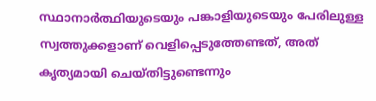സ്ഥാനാര്‍ത്ഥിയുടെയും പങ്കാളിയുടെയും പേരിലുള്ള സ്വത്തുക്കളാണ് വെളിപ്പെടുത്തേണ്ടത്, അത് കൃത്യമായി ചെയ്തിട്ടുണ്ടെന്നും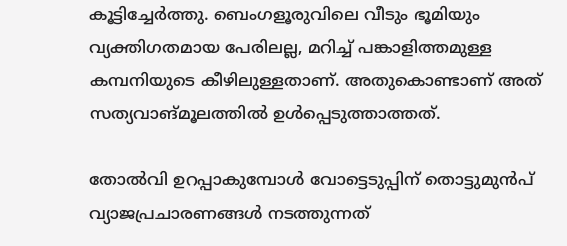കൂട്ടിച്ചേര്‍ത്തു. ബെംഗളൂരുവിലെ വീടും ഭൂമിയും വ്യക്തിഗതമായ പേരിലല്ല, മറിച്ച് പങ്കാളിത്തമുള്ള കമ്പനിയുടെ കീഴിലുള്ളതാണ്. അതുകൊണ്ടാണ് അത് സത്യവാങ്മൂലത്തില്‍ ഉള്‍പ്പെടുത്താത്തത്.

തോല്‍വി ഉറപ്പാകുമ്പോള്‍ വോട്ടെടുപ്പിന് തൊട്ടുമുന്‍പ് വ്യാജപ്രചാരണങ്ങള്‍ നടത്തുന്നത്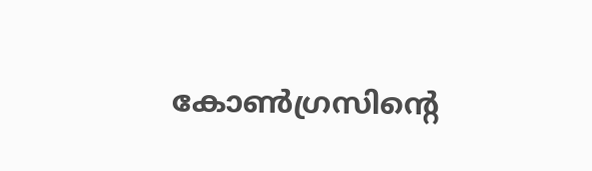കോണ്‍ഗ്രസിന്റെ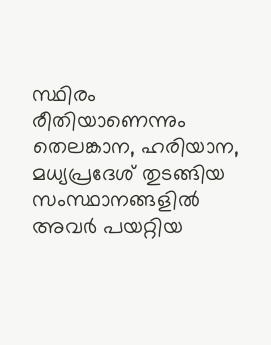സ്ഥിരം രീതിയാണെന്നും തെലങ്കാന, ഹരിയാന, മധ്യപ്രദേശ് തുടങ്ങിയ സംസ്ഥാനങ്ങളില്‍ അവര്‍ പയറ്റിയ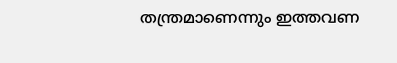തന്ത്രമാണെന്നും ഇത്തവണ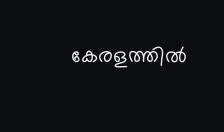കേരളത്തില്‍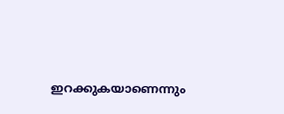ഇറക്കുകയാണെന്നും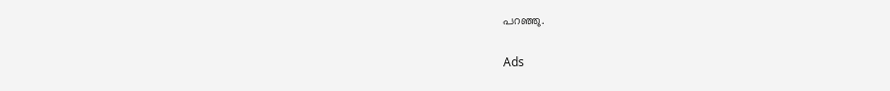പറഞ്ഞു.

Ads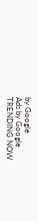by Google
Ads by Google
TRENDING NOW